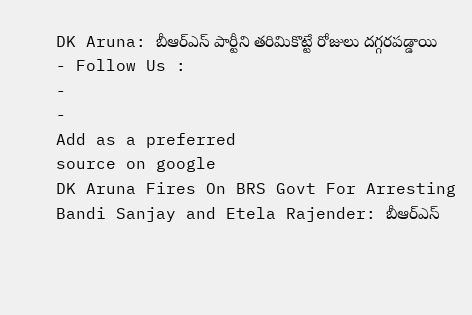DK Aruna: బీఆర్ఎస్ పార్టీని తరిమికొట్టే రోజులు దగ్గరపడ్డాయి
- Follow Us :
-
-
Add as a preferred
source on google
DK Aruna Fires On BRS Govt For Arresting Bandi Sanjay and Etela Rajender: బీఆర్ఎస్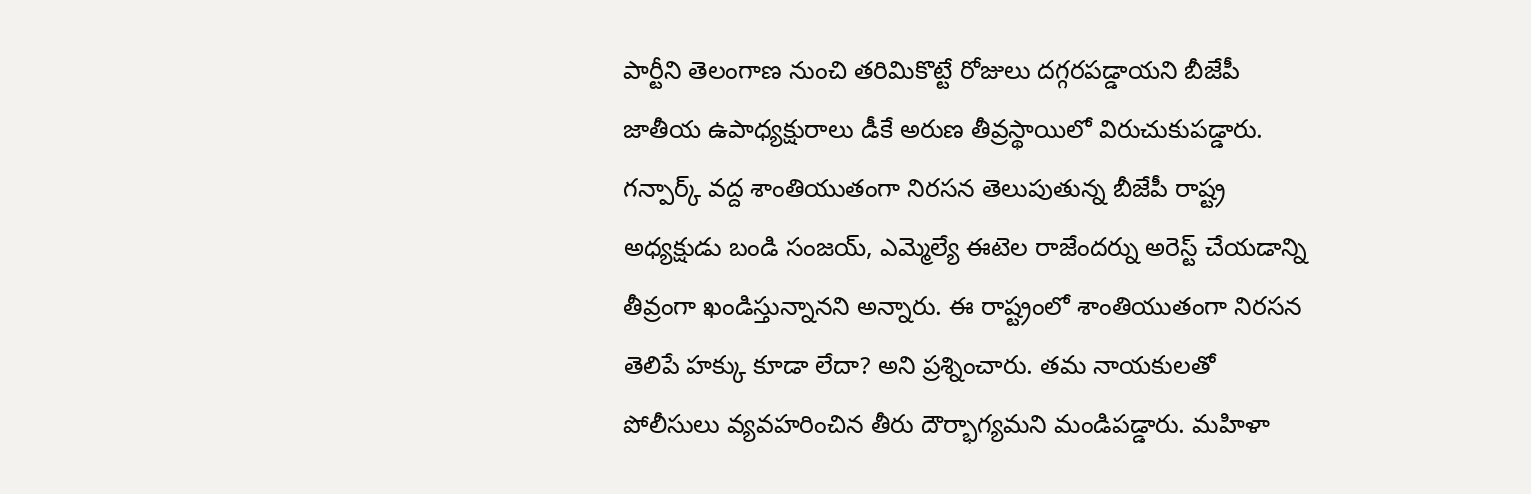పార్టీని తెలంగాణ నుంచి తరిమికొట్టే రోజులు దగ్గరపడ్డాయని బీజేపీ జాతీయ ఉపాధ్యక్షురాలు డీకే అరుణ తీవ్రస్థాయిలో విరుచుకుపడ్డారు. గన్పార్క్ వద్ద శాంతియుతంగా నిరసన తెలుపుతున్న బీజేపీ రాష్ట్ర అధ్యక్షుడు బండి సంజయ్, ఎమ్మెల్యే ఈటెల రాజేందర్ను అరెస్ట్ చేయడాన్ని తీవ్రంగా ఖండిస్తున్నానని అన్నారు. ఈ రాష్ట్రంలో శాంతియుతంగా నిరసన తెలిపే హక్కు కూడా లేదా? అని ప్రశ్నించారు. తమ నాయకులతో పోలీసులు వ్యవహరించిన తీరు దౌర్భాగ్యమని మండిపడ్డారు. మహిళా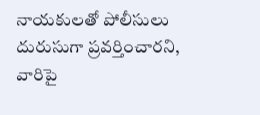నాయకులతో పోలీసులు దురుసుగా ప్రవర్తించారని, వారిపై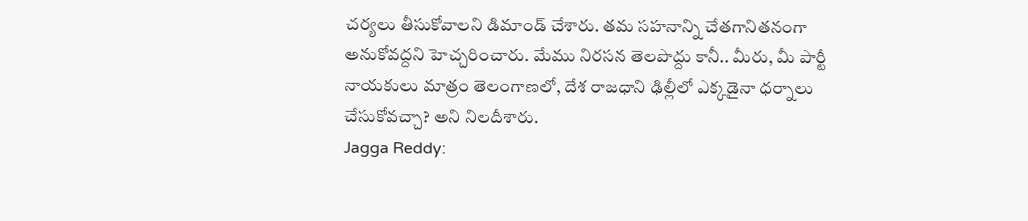చర్యలు తీసుకోవాలని డిమాండ్ చేశారు. తమ సహనాన్ని చేతగానితనంగా అనుకోవద్దని హెచ్చరించారు. మేము నిరసన తెలపొద్దు కానీ.. మీరు, మీ పార్టీ నాయకులు మాత్రం తెలంగాణలో, దేశ రాజధాని ఢిల్లీలో ఎక్కడైనా ధర్నాలు చేసుకోవచ్చా? అని నిలదీశారు.
Jagga Reddy: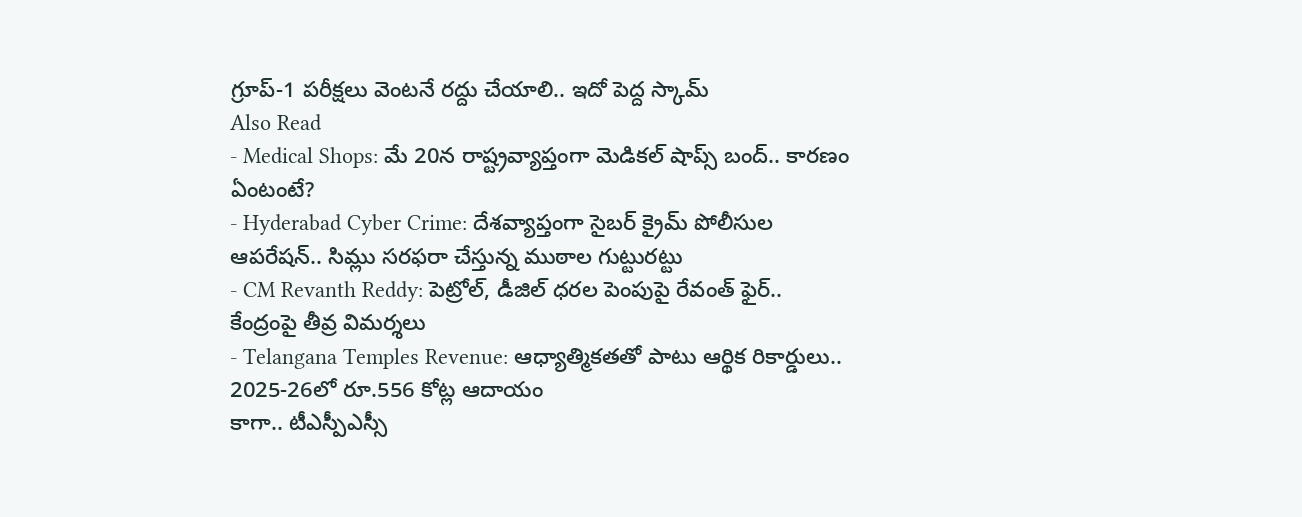గ్రూప్-1 పరీక్షలు వెంటనే రద్దు చేయాలి.. ఇదో పెద్ద స్కామ్
Also Read
- Medical Shops: మే 20న రాష్ట్రవ్యాప్తంగా మెడికల్ షాప్స్ బంద్.. కారణం ఏంటంటే?
- Hyderabad Cyber Crime: దేశవ్యాప్తంగా సైబర్ క్రైమ్ పోలీసుల ఆపరేషన్.. సిమ్లు సరఫరా చేస్తున్న ముఠాల గుట్టురట్టు
- CM Revanth Reddy: పెట్రోల్, డీజిల్ ధరల పెంపుపై రేవంత్ ఫైర్.. కేంద్రంపై తీవ్ర విమర్శలు
- Telangana Temples Revenue: ఆధ్యాత్మికతతో పాటు ఆర్థిక రికార్డులు.. 2025-26లో రూ.556 కోట్ల ఆదాయం
కాగా.. టీఎస్పీఎస్సీ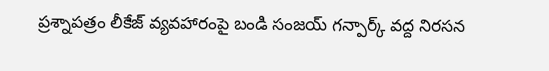ప్రశ్నాపత్రం లీకేజ్ వ్యవహారంపై బండి సంజయ్ గన్పార్క్ వద్ద నిరసన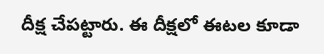దీక్ష చేపట్టారు. ఈ దీక్షలో ఈటల కూడా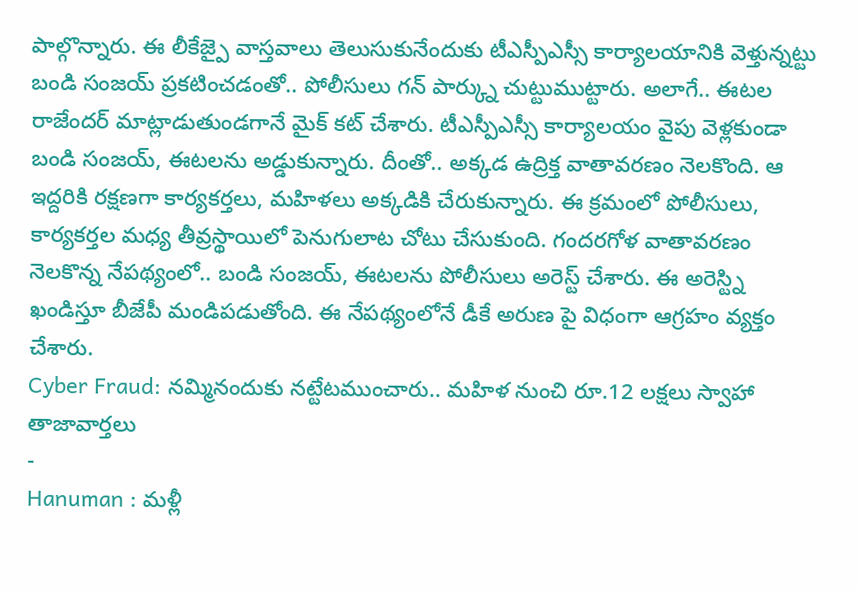పాల్గొన్నారు. ఈ లీకేజ్పై వాస్తవాలు తెలుసుకునేందుకు టీఎస్పీఎస్సీ కార్యాలయానికి వెళ్తున్నట్టు బండి సంజయ్ ప్రకటించడంతో.. పోలీసులు గన్ పార్క్ను చుట్టుముట్టారు. అలాగే.. ఈటల రాజేందర్ మాట్లాడుతుండగానే మైక్ కట్ చేశారు. టీఎస్పీఎస్సీ కార్యాలయం వైపు వెళ్లకుండా బండి సంజయ్, ఈటలను అడ్డుకున్నారు. దీంతో.. అక్కడ ఉద్రిక్త వాతావరణం నెలకొంది. ఆ ఇద్దరికి రక్షణగా కార్యకర్తలు, మహిళలు అక్కడికి చేరుకున్నారు. ఈ క్రమంలో పోలీసులు, కార్యకర్తల మధ్య తీవ్రస్థాయిలో పెనుగులాట చోటు చేసుకుంది. గందరగోళ వాతావరణం నెలకొన్న నేపథ్యంలో.. బండి సంజయ్, ఈటలను పోలీసులు అరెస్ట్ చేశారు. ఈ అరెస్ట్ని ఖండిస్తూ బీజేపీ మండిపడుతోంది. ఈ నేపథ్యంలోనే డీకే అరుణ పై విధంగా ఆగ్రహం వ్యక్తం చేశారు.
Cyber Fraud: నమ్మినందుకు నట్టేటముంచారు.. మహిళ నుంచి రూ.12 లక్షలు స్వాహా
తాజావార్తలు
-
Hanuman : మళ్లీ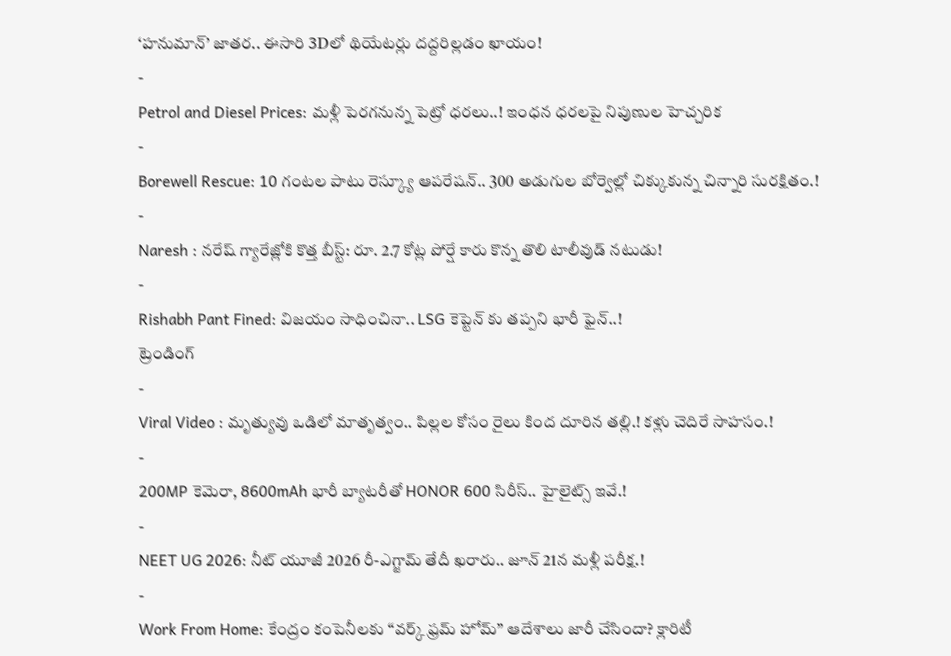‘హనుమాన్’ జాతర.. ఈసారి 3Dలో థియేటర్లు దద్దరిల్లడం ఖాయం!
-
Petrol and Diesel Prices: మళ్లీ పెరగనున్న పెట్రో ధరలు..! ఇంధన ధరలపై నిపుణుల హెచ్చరిక
-
Borewell Rescue: 10 గంటల పాటు రెస్క్యూ ఆపరేషన్.. 300 అడుగుల బోర్వెల్లో చిక్కుకున్న చిన్నారి సురక్షితం.!
-
Naresh : నరేష్ గ్యారేజ్లోకి కొత్త బీస్ట్: రూ. 2.7 కోట్ల పోర్షే కారు కొన్న తొలి టాలీవుడ్ నటుడు!
-
Rishabh Pant Fined: విజయం సాధించినా.. LSG కెప్టెన్ కు తప్పని భారీ ఫైన్..!
ట్రెండింగ్
-
Viral Video : మృత్యువు ఒడిలో మాతృత్వం.. పిల్లల కోసం రైలు కింద దూరిన తల్లి.! కళ్లు చెదిరే సాహసం.!
-
200MP కెమెరా, 8600mAh భారీ బ్యాటరీతో HONOR 600 సిరీస్.. హైలైట్స్ ఇవే.!
-
NEET UG 2026: నీట్ యూజీ 2026 రీ-ఎగ్జామ్ తేదీ ఖరారు.. జూన్ 21న మళ్లీ పరీక్ష.!
-
Work From Home: కేంద్రం కంపెనీలకు “వర్క్ ఫ్రమ్ హోమ్” ఆదేశాలు జారీ చేసిందా? క్లారిటీ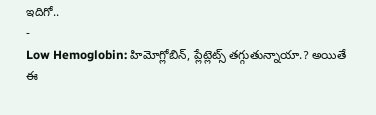ఇదిగో..
-
Low Hemoglobin: హిమోగ్లోబిన్, ప్లేట్లెట్స్ తగ్గుతున్నాయా.? అయితే ఈ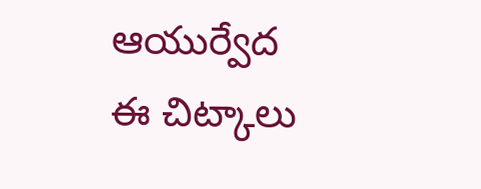ఆయుర్వేద ఈ చిట్కాలు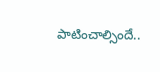పాటించాల్సిందే..